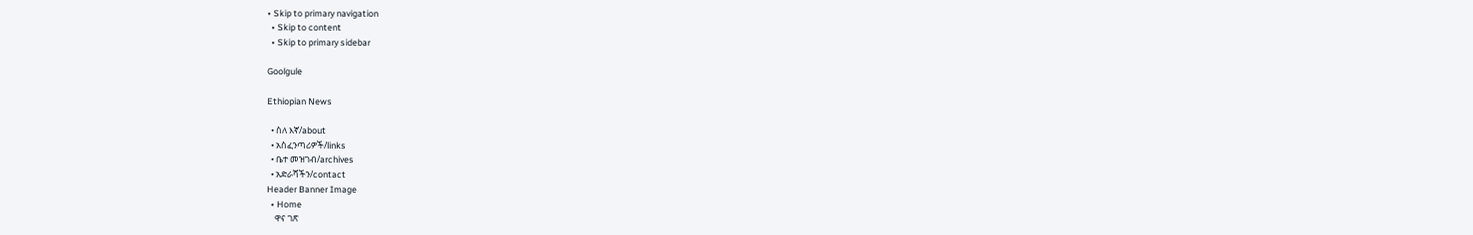• Skip to primary navigation
  • Skip to content
  • Skip to primary sidebar

Goolgule

Ethiopian News

  • ስለ እኛ/about
  • አስፈንጣሪዎች/links
  • ቤተ መዝገብ/archives
  • አድራሻችን/contact
Header Banner Image
  • Home
    ዋና ገጽ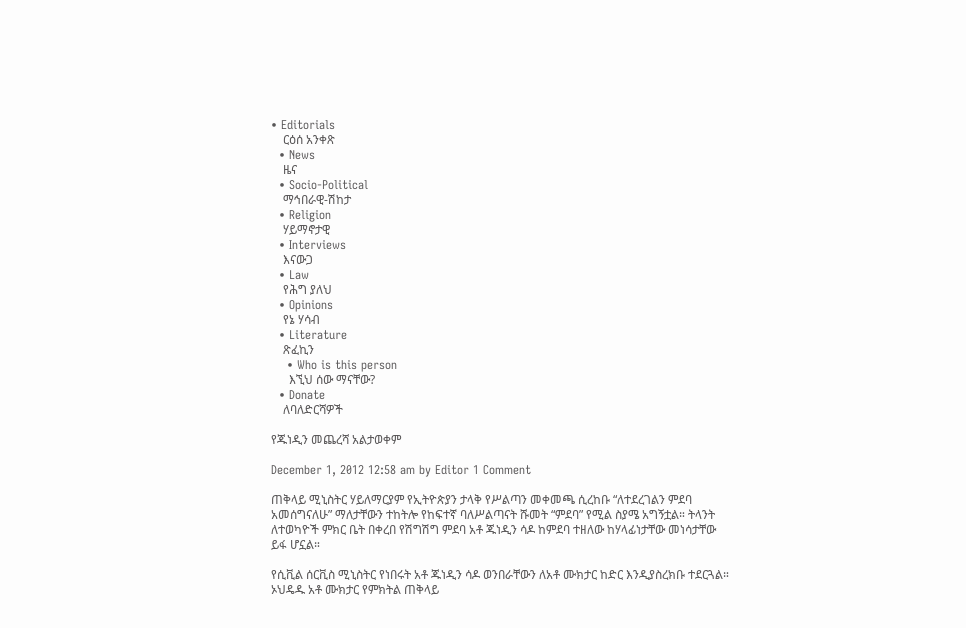• Editorials
    ርዕሰ አንቀጽ
  • News
    ዜና
  • Socio-Political
    ማኅበራዊ-ሽከታ
  • Religion
    ሃይማኖታዊ
  • Interviews
    እናውጋ
  • Law
    የሕግ ያለህ
  • Opinions
    የኔ ሃሳብ
  • Literature
    ጽፈኪን
    • Who is this person
      እኚህ ሰው ማናቸው?
  • Donate
    ለባለድርሻዎች

የጁነዲን መጨረሻ አልታወቀም

December 1, 2012 12:58 am by Editor 1 Comment

ጠቅላይ ሚኒስትር ሃይለማርያም የኢትዮጵያን ታላቅ የሥልጣን መቀመጫ ሲረከቡ “ለተደረገልን ምደባ አመሰግናለሁ” ማለታቸውን ተከትሎ የከፍተኛ ባለሥልጣናት ሹመት “ምደባ” የሚል ስያሜ አግኝቷል። ትላንት ለተወካዮች ምክር ቤት በቀረበ የሽግሽግ ምደባ አቶ ጁነዲን ሳዶ ከምደባ ተዘለው ከሃላፊነታቸው መነሳታቸው ይፋ ሆኗል።

የሲቪል ሰርቪስ ሚኒስትር የነበሩት አቶ ጁነዲን ሳዶ ወንበራቸውን ለአቶ ሙክታር ከድር እንዲያስረክቡ ተደርጓል። ኦህዴዱ አቶ ሙክታር የምክትል ጠቅላይ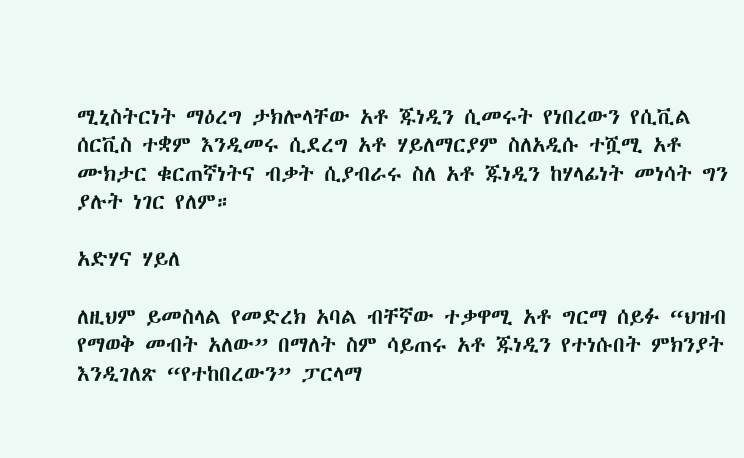ሚኒስትርነት ማዕረግ ታክሎላቸው አቶ ጁነዲን ሲመሩት የነበረውን የሲቪል ሰርቪስ ተቋም እንዲመሩ ሲደረግ አቶ ሃይለማርያም ስለአዲሱ ተሿሚ አቶ ሙክታር ቁርጠኛነትና ብቃት ሲያብራሩ ስለ አቶ ጁነዲን ከሃላፊነት መነሳት ግን ያሉት ነገር የለም።

አድሃና ሃይለ

ለዚህም ይመስላል የመድረክ አባል ብቸኛው ተቃዋሚ አቶ ግርማ ሰይፉ “ህዝብ የማወቅ መብት አለው” በማለት ስም ሳይጠሩ አቶ ጁነዲን የተነሱበት ምክንያት እንዲገለጽ “የተከበረውን” ፓርላማ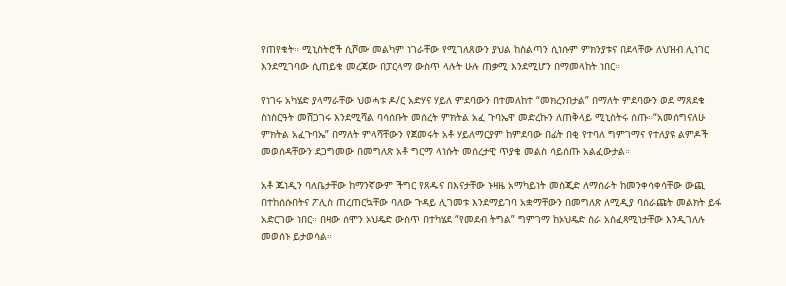የጠየቁት። ሚኒስትሮች ሲሾሙ መልካም ነገራቸው የሚገለጸውን ያህል ከስልጣን ሲነሱም ምክንያቱና በደላቸው ለህዝብ ሊነገር እንደሚገባው ሲጠይቁ መረጃው በፓርላማ ውስጥ ላሉት ሁሉ ጠቃሚ እንደሚሆን በማመላከት ነበር።

የነገሩ አካሄድ ያላማራቸው ህወሓቱ ዶ/ር አድሃና ሃይለ ምደባውን በተመለከተ “መክረንበታል” በማለት ምደባውን ወደ ማጸደቁ ስነስርዓት መሸጋገሩ እንደሚሻል ባሳሰቡት መሰረት ምክትል አፈ ጉባኤዋ መድረኩን ለጠቅላይ ሚኒስትሩ ሰጡ።“አመሰግናለሁ ምክትል አፈጉባኤ” በማለት ምላሻቸውን የጀመሩት አቶ ሃይለማርያም ከምደባው በፊት በቂ የተባለ ግምገማና የተለያዩ ልምዶች መወሰዳቸውን ደጋግመው በመግለጽ አቶ ግርማ ላነሱት መሰረታዊ ጥያቄ መልስ ሳይሰጡ አልፈውታል።

አቶ ጁነዲን ባለቤታቸው ከማንኛውም ችግር የጸዱና በእናታቸው ኑዛዜ አማካይነት መስጂድ ለማሰራት ከመንቀሳቀሳቸው ውጪ በተከሰሱበትና ፖሊስ ጠረጠርኳቸው ባለው ጉዳይ ሊገመቱ እንደማይገባ አቋማቸውን በመግለጽ ለሚዲያ ባሰራጩት መልክት ይፋ አድርገው ነበር። በዛው ሰሞን ኦህዴድ ውስጥ በተካሄደ “የመደብ ትግል” ግምገማ ከኦህዴድ ስራ አስፈጻሚነታቸው እንዲገለሉ መወሰኑ ይታወሳል።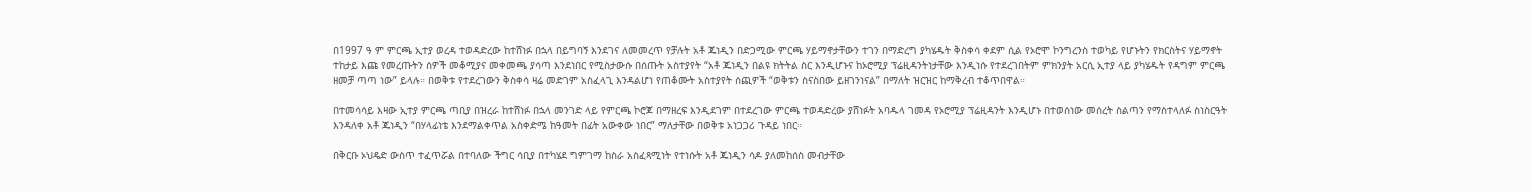በ1997 ዓ ም ምርጫ ኢተያ ወረዳ ተወዳድረው ከተሸነፉ በኋላ በይግባኝ እንደገና ለመመረጥ የቻሉት አቶ ጁነዲን በድጋሚው ምርጫ ሃይማኖታቸውን ተገን በማድረግ ያካሄዱት ቅስቀሳ ቀደም ሲል የኦሮሞ ኮንግረንስ ተወካይ የሆኑትን የክርስትና ሃይማኖት ተከታይ እጩ የመረጡትን ሰዎች መቆሚያና መቀመጫ ያሳጣ እንደነበር የሚስታውሱ በሰጡት አስተያየት “አቶ ጁነዲን በልዩ ክትትል ስር እንዲሆኑና ከኦሮሚያ ፕሬዚዳንትነታቸው እንዲነሱ የተደረገበትም ምክንያት አርሲ ኢተያ ላይ ያካሄዱት የዳግም ምርጫ ዘመቻ ጣጣ ነው” ይላሉ። በወቅቱ የተደረገውን ቅስቀሳ ዛሬ መድገም አስፈላጊ እንዳልሆነ የጠቆሙት አስተያየት ሰጪዎች “ወቅቱን ስናስበው ይዘገንነናል” በማለት ዝርዝር ከማቅረብ ተቆጥበዋል።

በተመሳሳይ እዛው ኢተያ ምርጫ ጣቢያ በዝረራ ከተሸነፉ በኋላ መንገድ ላይ የምርጫ ኮሮጆ በማዘረፍ እንዲደገም በተደረገው ምርጫ ተወዳድረው ያሸነፉት አባዱላ ገመዳ የኦሮሚያ ፕሬዚዳንት እንዲሆኑ በተወሰነው መሰረት ስልጣን የማስተላለፉ ስነስርዓት እንዳለቀ አቶ ጁነዲን “በሃላፊነቴ እንደማልቀጥል አስቀድሜ ከዓመት በፊት አውቀው ነበር” ማለታቸው በወቅቱ አነጋጋሪ ጉዳይ ነበር።

በቅርቡ ኦህዴድ ውስጥ ተፈጥሯል በተባለው ችግር ሳቢያ በተካሄደ ግምገማ ከስራ አስፈጻሚነት የተነሱት አቶ ጁነዲን ሳዶ ያለመከሰስ መብታቸው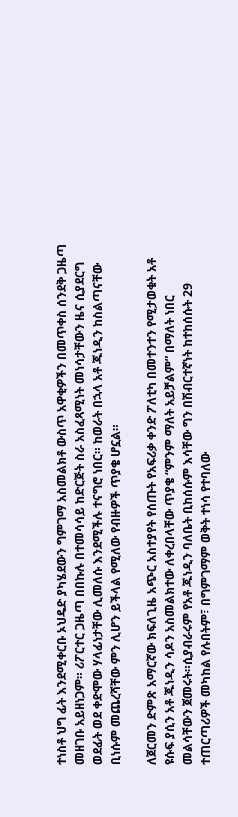ተነስቶ ህግ ፊት እንደሚቀርቡ ኦህዴድ ያካሄደውን ግምገማ አስመልክቶ ውስጥ አዋቂዎችን በመጥቀስ ሰንደቅ ጋዜጣ መዘገቡ አይዘነጋም። ሪፖርተር ጋዜጣ በበኩሉ በተመሳሳይ ከድርጅት ስራ አስፈጻሚነት መነሳታቸውን ዜና ሲያደርግ ወደፊት ወደ ቀድሞው ሃላፊነታቸው ሊመለሱ እንደሚችሉ ተናግሮ ነበር። ከወራት በኋላ አቶ ጁነዲን ከስልጣናቸው ቢነሱም መጨረሻቸው ምን ሊሆን ይችላል የሚለው የብዙዎች ጥያቄ ሆኗል።

ለጀርመን ድምጽ አማርኛው ክፍለጊዜ አጭር አስተያየት የሰጡት የአፍሪቃ ቀንድ ፖለቲካ በመተንተን የሚታወቁት አቶ ዩሱፍ ያሲን አቶ ጁነዲን ሳዶን አስመልክተው ለቀረበላቸው ጥያቄ “ምንም ማለት አይቻልም” በማለት ነበር መልሳቸውን ጀመሩት።ሲያብራሩም የአቶ ጁነዲን ባለቤት ቢከሰሱም እሳቸው ግን በሽብርተኛነት ከተከሰሱት 29 ተጠርጣሪዎች መካከል የሉበትም፣ በግምገማም ወቅት ተነሳ የተባለው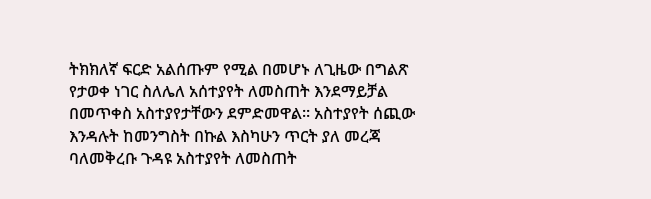ትክክለኛ ፍርድ አልሰጡም የሚል በመሆኑ ለጊዜው በግልጽ የታወቀ ነገር ስለሌለ አሰተያየት ለመስጠት እንደማይቻል በመጥቀስ አስተያየታቸውን ደምድመዋል። አስተያየት ሰጪው እንዳሉት ከመንግስት በኩል እስካሁን ጥርት ያለ መረጃ ባለመቅረቡ ጉዳዩ አስተያየት ለመስጠት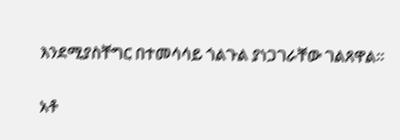እንደሚያስቸግር በተመሳሳይ ጎልጉል ያነጋገራቸው ገልጸዋል።

አቶ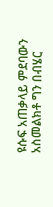ዩሱፍ አጠቃላይ ምደባውን አስመልክቶ ግን በብሄር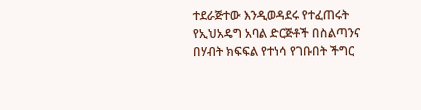ተደራጅተው እንዲወዳደሩ የተፈጠሩት የኢህአዴግ አባል ድርጅቶች በስልጣንና በሃብት ክፍፍል የተነሳ የገቡበት ችግር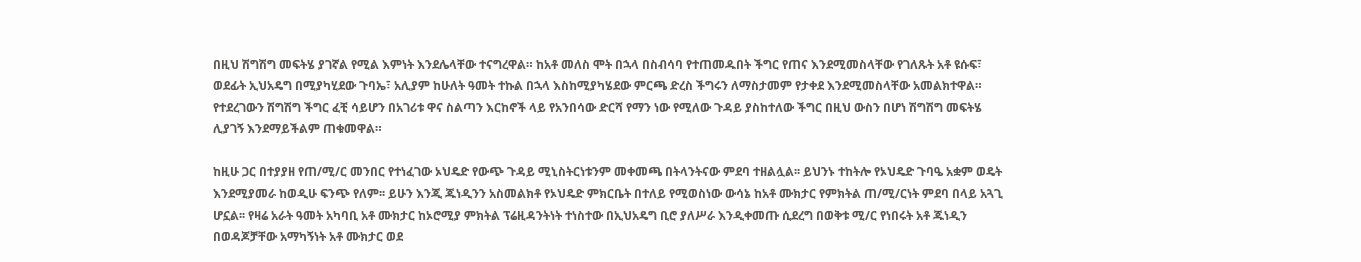በዚህ ሽግሽግ መፍትሄ ያገኛል የሚል እምነት እንደሌላቸው ተናግረዋል። ከአቶ መለስ ሞት በኋላ በስብሳባ የተጠመዱበት ችግር የጠና እንደሚመስላቸው የገለጹት አቶ ዩሱፍ፣ ወደፊት ኢህአዴግ በሚያካሂደው ጉባኤ፣ አሊያም ከሁለት ዓመት ተኩል በኋላ እስከሚያካሄደው ምርጫ ድረስ ችግሩን ለማስታመም የታቀደ እንደሚመስላቸው አመልክተዋል። የተደረገውን ሽግሽግ ችግር ፈቺ ሳይሆን በአገሪቱ ዋና ስልጣን እርከኖች ላይ የአንበሳው ድርሻ የማን ነው የሚለው ጉዳይ ያስከተለው ችግር በዚህ ውስን በሆነ ሽግሽግ መፍትሄ ሊያገኝ እንደማይችልም ጠቁመዋል።

ከዚሁ ጋር በተያያዘ የጠ/ሚ/ር መንበር የተነፈገው ኦህዴድ የውጭ ጉዳይ ሚኒስትርነቱንም መቀመጫ በትላንትናው ምደባ ተዘልሏል፡፡ ይህንኑ ተከትሎ የኦህዴድ ጉባዔ አቋም ወዴት እንደሚያመራ ከወዲሁ ፍንጭ የለም፡፡ ይሁን እንጂ ጁነዲንን አስመልክቶ የኦህዴድ ምክርቤት በተለይ የሚወስነው ውሳኔ ከአቶ ሙክታር የምክትል ጠ/ሚ/ርነት ምደባ በላይ አጓጊ ሆኗል፡፡ የዛሬ አራት ዓመት አካባቢ አቶ ሙክታር ከኦሮሚያ ምክትል ፕሬዚዳንትነት ተነስተው በኢህአዴግ ቢሮ ያለሥራ እንዲቀመጡ ሲደረግ በወቅቱ ሚ/ር የነበሩት አቶ ጁነዲን በወዳጆቻቸው አማካኝነት አቶ ሙክታር ወደ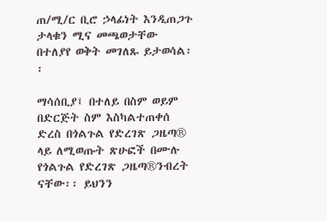ጠ/ሚ/ር ቢሮ ኃላፊነት እንዲጠጋጉ ታላቁን ሚና መጫወታቸው በተለያየ ወቅት መገለጹ ይታወሳል፡፡

ማሳሰቢያ፤ በተለይ በስም ወይም በድርጅት ስም እስካልተጠቀሰ ድረስ በጎልጉል የድረገጽ ጋዜጣ® ላይ ለሚወጡት ጽሁፎች በሙሉ የጎልጉል የድረገጽ ጋዜጣ®ንብረት ናቸው፡፡ ይህንን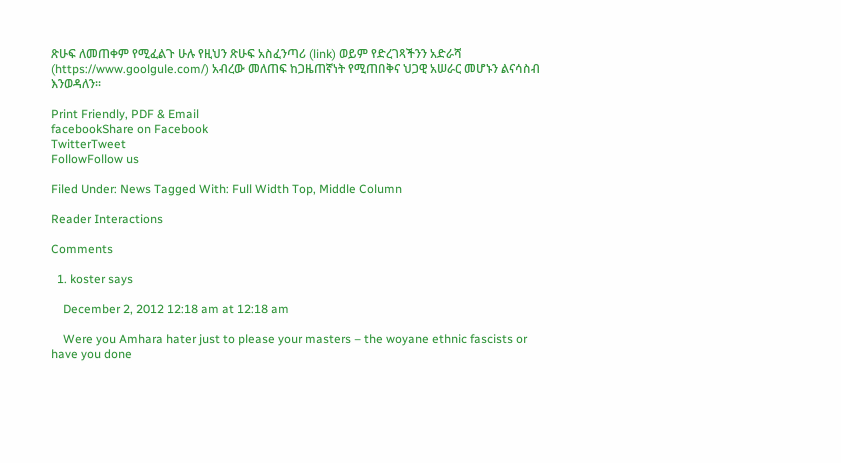ጽሁፍ ለመጠቀም የሚፈልጉ ሁሉ የዚህን ጽሁፍ አስፈንጣሪ (link) ወይም የድረገጻችንን አድራሻ (https://www.goolgule.com/) አብረው መለጠፍ ከጋዜጠኛነት የሚጠበቅና ህጋዊ አሠራር መሆኑን ልናሳስብ እንወዳለን፡፡

Print Friendly, PDF & Email
facebookShare on Facebook
TwitterTweet
FollowFollow us

Filed Under: News Tagged With: Full Width Top, Middle Column

Reader Interactions

Comments

  1. koster says

    December 2, 2012 12:18 am at 12:18 am

    Were you Amhara hater just to please your masters – the woyane ethnic fascists or have you done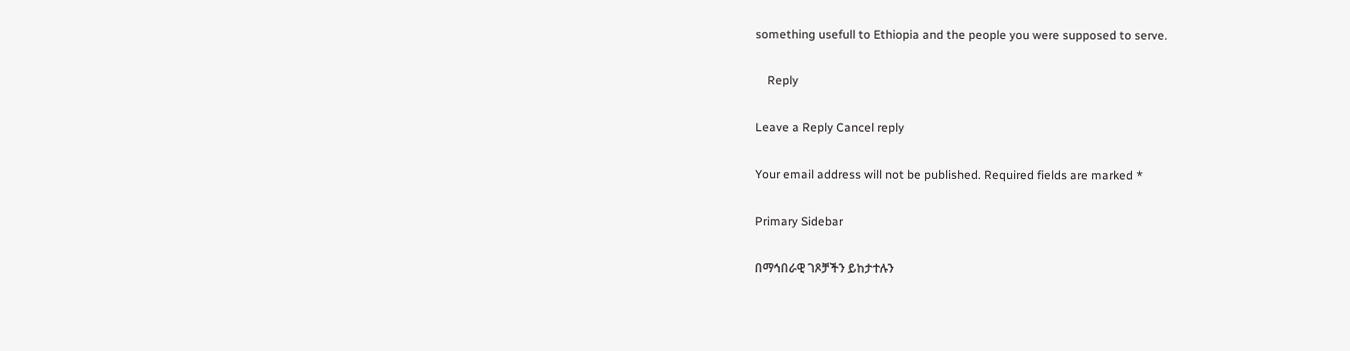something usefull to Ethiopia and the people you were supposed to serve.

    Reply

Leave a Reply Cancel reply

Your email address will not be published. Required fields are marked *

Primary Sidebar

በማኅበራዊ ገጾቻችን ይከታተሉን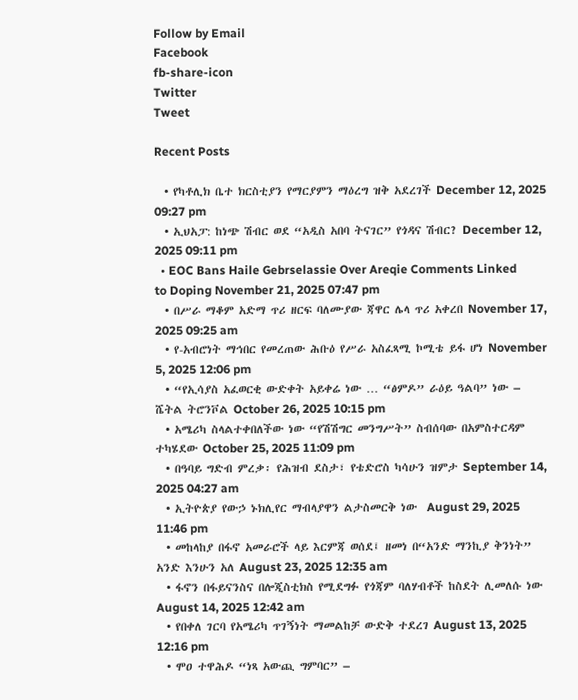Follow by Email
Facebook
fb-share-icon
Twitter
Tweet

Recent Posts

  • የካቶሊክ ቤተ ክርስቲያን የማርያምን ማዕረግ ዝቅ አደረገች December 12, 2025 09:27 pm
  • ኢህአፓ: ከነጭ ሽብር ወደ “አዲስ አበባ ትናገር” የጎዳና ሽብር? December 12, 2025 09:11 pm
  • EOC Bans Haile Gebrselassie Over Areqie Comments Linked to Doping November 21, 2025 07:47 pm
  • በሥራ ማቆም አድማ ጥሪ ዘርፍ ባለሙያው ጃዋር ሌላ ጥሪ አቀረበ November 17, 2025 09:25 am
  • የ-አብሮነት ማኅበር የመረጠው ሕቡዕ የሥራ አስፈጻሚ ኮሚቴ ይፋ ሆነ November 5, 2025 12:06 pm
  • “የኢሳያስ አፈወርቂ ውድቀት አይቀሬ ነው … “ፅምዶ” ራዕይ ዓልባ” ነው – ሼትል ትሮንቮል October 26, 2025 10:15 pm
  • አሜሪካ ስላልተቀበለችው ነው “የሽሽግር መንግሥት” ስብሰባው በአምስተርዳም ተካሄደው October 25, 2025 11:09 pm
  • በዓባይ ግድብ ምረቃ፡ የሕዝብ ደስታ፣ የቴድሮስ ካሳሁን ዝምታ September 14, 2025 04:27 am
  • ኢትዮጵያ የውኃ ኑክሊየር ማብላያዋን ልታስመርቅ ነው  August 29, 2025 11:46 pm
  • መከላከያ በፋኖ አመራሮች ላይ እርምጃ ወሰደ፤ ዘመነ በ“አንድ ማንኪያ ቅንነት” አንድ እንሁን አለ August 23, 2025 12:35 am
  • ፋኖን በፋይናንስና በሎጂስቲክስ የሚደግፉ የጎጃም ባለሃብቶች ከስደት ሊመለሱ ነው August 14, 2025 12:42 am
  • የበቀለ ገርባ የአሜሪካ ጥገኝነት ማመልከቻ ውድቅ ተደረገ August 13, 2025 12:16 pm
  • ሞዐ ተዋሕዶ “ነጻ አውጪ ግምባር” –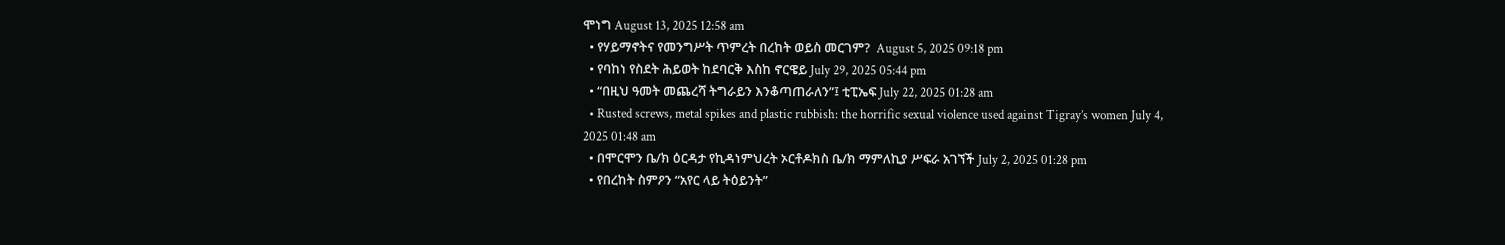ሞነግ August 13, 2025 12:58 am
  • የሃይማኖትና የመንግሥት ጥምረት በረከት ወይስ መርገም?  August 5, 2025 09:18 pm
  • የባከነ የስደት ሕይወት ከደባርቅ እስከ ኖርዌይ July 29, 2025 05:44 pm
  • “በዚህ ዓመት መጨረሻ ትግራይን እንቆጣጠራለን”፤ ቲፒኤፍ July 22, 2025 01:28 am
  • Rusted screws, metal spikes and plastic rubbish: the horrific sexual violence used against Tigray’s women July 4, 2025 01:48 am
  • በሞርሞን ቤ/ክ ዕርዳታ የኪዳነምህረት ኦርቶዶክስ ቤ/ክ ማምለኪያ ሥፍራ አገኘች July 2, 2025 01:28 pm
  • የበረከት ስምዖን “አየር ላይ ትዕይንት”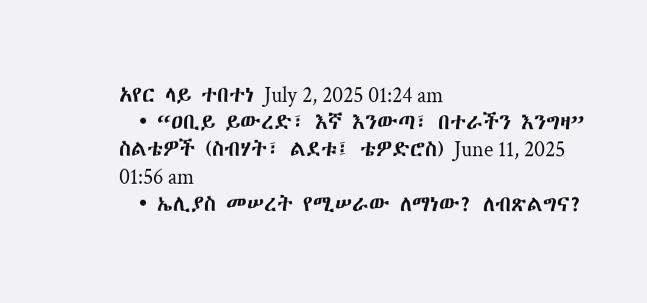አየር ላይ ተበተነ July 2, 2025 01:24 am
  • “ዐቢይ ይውረድ፣ እኛ እንውጣ፣ በተራችን እንግዛ” ስልቴዎች (ስብሃት፣ ልደቱ፤ ቴዎድሮስ) June 11, 2025 01:56 am
  • ኤሊያስ መሠረት የሚሠራው ለማነው? ለብጽልግና?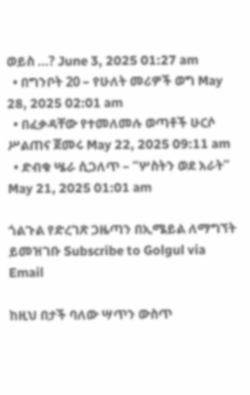ወይስ …? June 3, 2025 01:27 am
  • በግንቦት 20 – የሁለት መሪዎች ወግ May 28, 2025 02:01 am
  • በፈቃዳቸው የተመለመሉ ወጣቶች ሁርሶ ሥልጠና ጀመሩ May 22, 2025 09:11 am
  • ድብቁ ሤራ ሲጋለጥ – “ሦስትን ወደ አራት” May 21, 2025 01:01 am

ጎልጉል የድረገጽ ጋዜጣን በኢሜይል ለማግኘት ይመዝገቡ Subscribe to Golgul via Email

ከዚህ በታች ባለው ሣጥን ውስጥ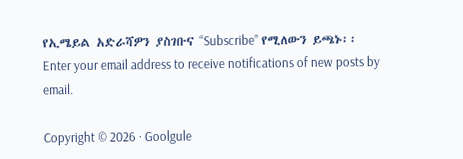የኢሜይል አድራሻዎን ያስገቡና “Subscribe” የሚለውን ይጫኑ፡፡
Enter your email address to receive notifications of new posts by email.

Copyright © 2026 · Goolgule